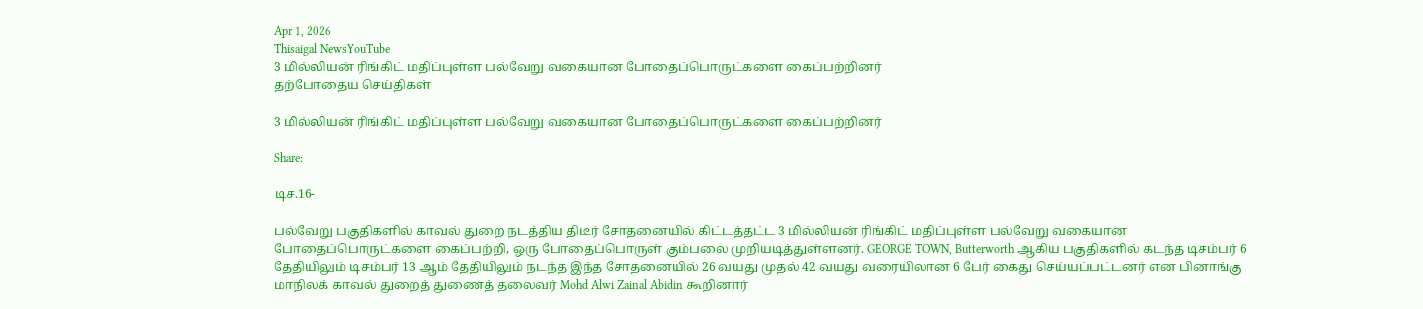Apr 1, 2026
Thisaigal NewsYouTube
3 மில்லியன் ரிங்கிட் மதிப்புள்ள பல்வேறு வகையான போதைப்பொருட்களை கைப்பற்றினர்
தற்போதைய செய்திகள்

3 மில்லியன் ரிங்கிட் மதிப்புள்ள பல்வேறு வகையான போதைப்பொருட்களை கைப்பற்றினர்

Share:

டிச.16-

பல்வேறு பகுதிகளில் காவல் துறை நடத்திய திடீர் சோதனையில் கிட்டத்தட்ட 3 மில்லியன் ரிங்கிட் மதிப்புள்ள பல்வேறு வகையான போதைப்பொருட்களை கைப்பற்றி, ஒரு போதைப்பொருள் கும்பலை முறியடித்துள்ளனர். GEORGE TOWN, Butterworth ஆகிய பகுதிகளில் கடந்த டிசம்பர் 6 தேதியிலும் டிசம்பர் 13 ஆம் தேதியிலும் நடந்த இந்த சோதனையில் 26 வயது முதல் 42 வயது வரையிலான 6 பேர் கைது செய்யப்பட்டனர் என பினாங்கு மாநிலக் காவல் துறைத் துணைத் தலைவர் Mohd Alwi Zainal Abidin கூறினார்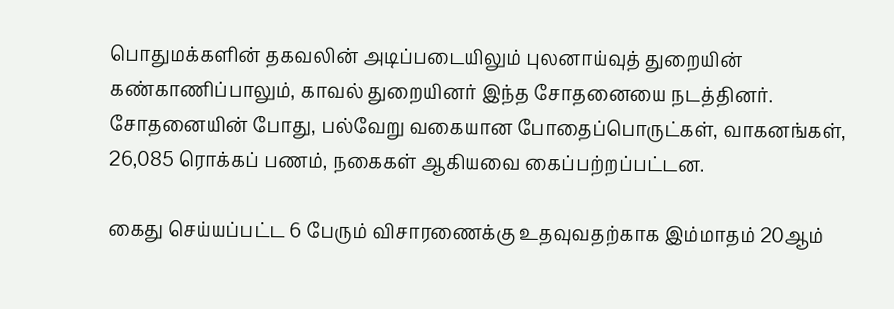பொதுமக்களின் தகவலின் அடிப்படையிலும் புலனாய்வுத் துறையின் கண்காணிப்பாலும், காவல் துறையினர் இந்த சோதனையை நடத்தினர். சோதனையின் போது, பல்வேறு வகையான போதைப்பொருட்கள், வாகனங்கள், 26,085 ரொக்கப் பணம், நகைகள் ஆகியவை கைப்பற்றப்பட்டன.

கைது செய்யப்பட்ட 6 பேரும் விசாரணைக்கு உதவுவதற்காக இம்மாதம் 20ஆம்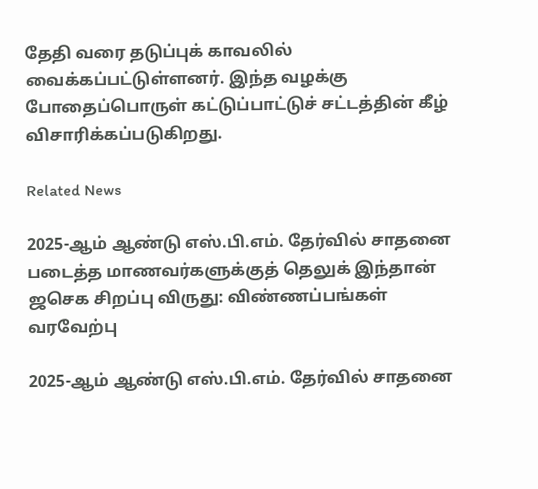தேதி வரை தடுப்புக் காவலில் வைக்கப்பட்டுள்ளனர். இந்த வழக்கு போதைப்பொருள் கட்டுப்பாட்டுச் சட்டத்தின் கீழ் விசாரிக்கப்படுகிறது.

Related News

2025-ஆம் ஆண்டு எஸ்.பி.எம். தேர்வில் சாதனை படைத்த மாணவர்களுக்குத் தெலுக் இந்தான் ஜசெக சிறப்பு விருது: விண்ணப்பங்கள் வரவேற்பு

2025-ஆம் ஆண்டு எஸ்.பி.எம். தேர்வில் சாதனை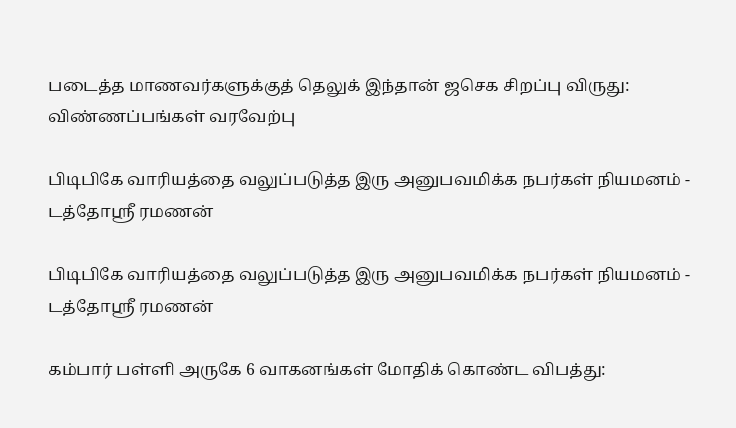படைத்த மாணவர்களுக்குத் தெலுக் இந்தான் ஜசெக சிறப்பு விருது: விண்ணப்பங்கள் வரவேற்பு

பிடிபிகே வாரியத்தை வலுப்படுத்த இரு அனுபவமிக்க நபர்கள் நியமனம் - டத்தோஶ்ரீ ரமணன்

பிடிபிகே வாரியத்தை வலுப்படுத்த இரு அனுபவமிக்க நபர்கள் நியமனம் - டத்தோஶ்ரீ ரமணன்

கம்பார் பள்ளி அருகே 6 வாகனங்கள் மோதிக் கொண்ட விபத்து: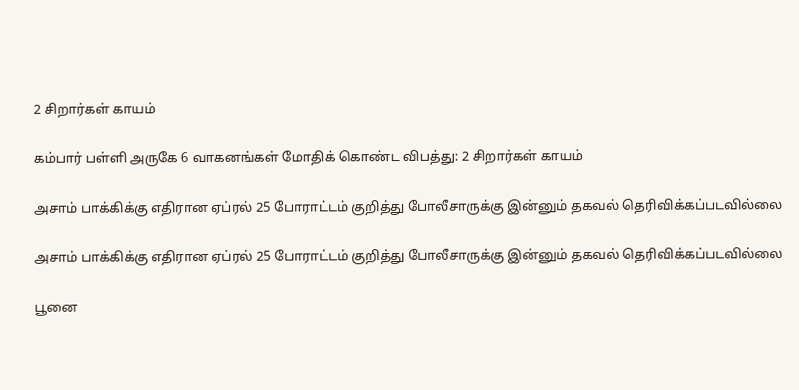2 சிறார்கள் காயம்

கம்பார் பள்ளி அருகே 6 வாகனங்கள் மோதிக் கொண்ட விபத்து: 2 சிறார்கள் காயம்

அசாம் பாக்கிக்கு எதிரான ஏப்ரல் 25 போராட்டம் குறித்து போலீசாருக்கு இன்னும் தகவல் தெரிவிக்கப்படவில்லை

அசாம் பாக்கிக்கு எதிரான ஏப்ரல் 25 போராட்டம் குறித்து போலீசாருக்கு இன்னும் தகவல் தெரிவிக்கப்படவில்லை

பூனை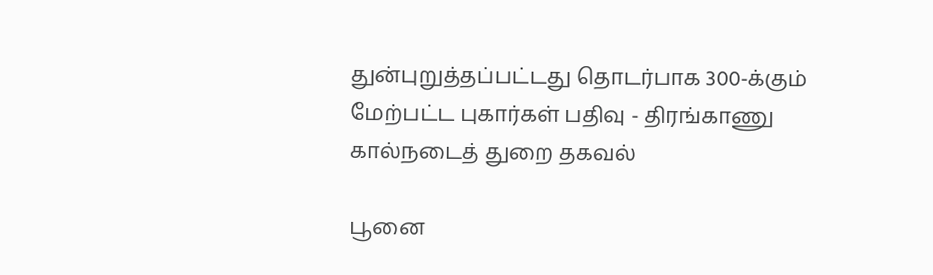துன்புறுத்தப்பட்டது தொடர்பாக 300-க்கும் மேற்பட்ட புகார்கள் பதிவு - திரங்காணு கால்நடைத் துறை தகவல்

பூனை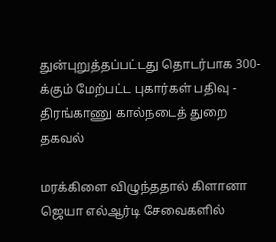துன்புறுத்தப்பட்டது தொடர்பாக 300-க்கும் மேற்பட்ட புகார்கள் பதிவு - திரங்காணு கால்நடைத் துறை தகவல்

மரக்கிளை விழுந்ததால் கிளானா ஜெயா எல்ஆர்டி சேவைகளில்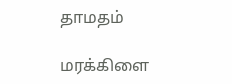தாமதம்

மரக்கிளை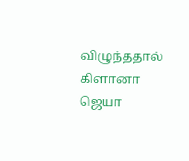விழுந்ததால் கிளானா ஜெயா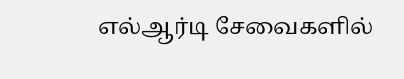எல்ஆர்டி சேவைகளில்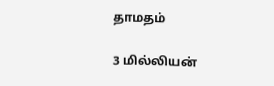தாமதம்

3 மில்லியன்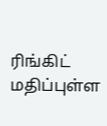ரிங்கிட் மதிப்புள்ள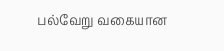பல்வேறு வகையான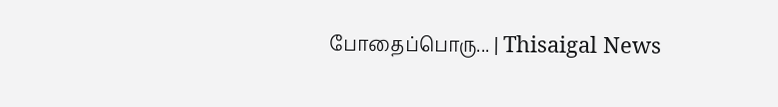போதைப்பொரு... | Thisaigal News